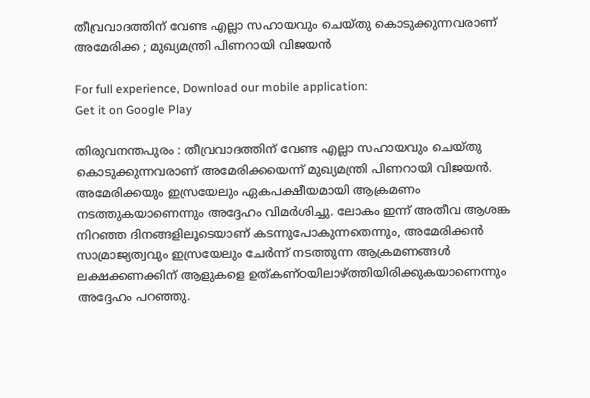തീവ്രവാദത്തിന് വേണ്ട എല്ലാ സഹായവും ചെയ്തു കൊടുക്കുന്നവരാണ് അമേരിക്ക ; മുഖ്യമന്ത്രി പിണറായി വിജയന്‍

For full experience, Download our mobile application:
Get it on Google Play

തിരുവനന്തപുരം : തീവ്രവാദത്തിന് വേണ്ട എല്ലാ സഹായവും ചെയ്തു കൊടുക്കുന്നവരാണ് അമേരിക്കയെന്ന് മുഖ്യമന്ത്രി പിണറായി വിജയന്‍. അമേരിക്കയും ഇസ്രയേലും ഏകപക്ഷീയമായി ആക്രമണം നടത്തുകയാണെന്നും അദ്ദേഹം വിമർശിച്ചു. ലോകം ഇന്ന് അതീവ ആശങ്ക നിറഞ്ഞ ദിനങ്ങളിലൂടെയാണ് കടന്നുപോകുന്നതെന്നും, അമേരിക്കൻ സാമ്രാജ്യത്വവും ഇസ്രയേലും ചേർന്ന് നടത്തുന്ന ആക്രമണങ്ങൾ ലക്ഷക്കണക്കിന് ആളുകളെ ഉത്കണ്ഠയിലാഴ്ത്തിയിരിക്കുകയാണെന്നും അദ്ദേഹം പറഞ്ഞു.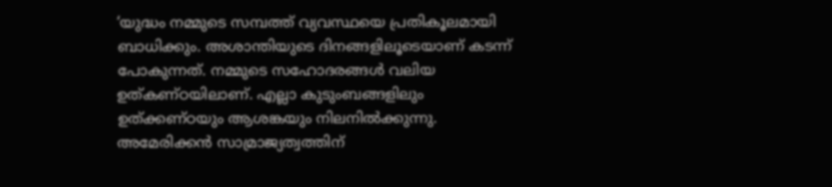‘യുദ്ധം നമ്മുടെ സമ്പത്ത് വ്യവസ്ഥയെ പ്രതികൂലമായി ബാധിക്കും. അശാന്തിയുടെ ദിനങ്ങളിലൂടെയാണ് കടന്ന് പോകുന്നത്. നമ്മുടെ സഹോദരങ്ങള്‍ വലിയ ഉത്കണ്ഠയിലാണ്. എല്ലാ കുടുംബങ്ങളിലും ഉത്ക്കണ്ഠയും ആശങ്കയും നിലനില്‍ക്കുന്നു. അമേരിക്കന്‍ സാമ്രാജ്യത്വത്തിന്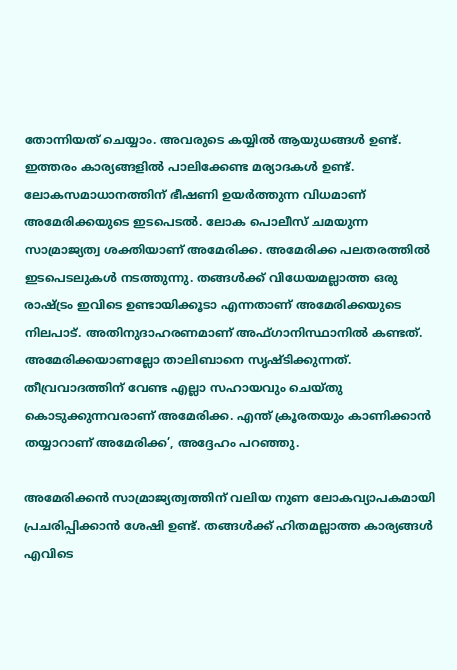തോന്നിയത് ചെയ്യാം. അവരുടെ കയ്യില്‍ ആയുധങ്ങള്‍ ഉണ്ട്. ഇത്തരം കാര്യങ്ങളില്‍ പാലിക്കേണ്ട മര്യാദകള്‍ ഉണ്ട്. ലോകസമാധാനത്തിന് ഭീഷണി ഉയര്‍ത്തുന്ന വിധമാണ് അമേരിക്കയുടെ ഇടപെടല്‍. ലോക പൊലീസ് ചമയുന്ന സാമ്രാജ്യത്വ ശക്തിയാണ് അമേരിക്ക. അമേരിക്ക പലതരത്തില്‍ ഇടപെടലുകള്‍ നടത്തുന്നു. തങ്ങള്‍ക്ക് വിധേയമല്ലാത്ത ഒരു രാഷ്ട്രം ഇവിടെ ഉണ്ടായിക്കൂടാ എന്നതാണ് അമേരിക്കയുടെ നിലപാട്. അതിനുദാഹരണമാണ് അഫ്ഗാനിസ്ഥാനില്‍ കണ്ടത്. അമേരിക്കയാണല്ലോ താലിബാനെ സൃഷ്ടിക്കുന്നത്. തീവ്രവാദത്തിന് വേണ്ട എല്ലാ സഹായവും ചെയ്തു കൊടുക്കുന്നവരാണ് അമേരിക്ക. എന്ത് ക്രൂരതയും കാണിക്കാന്‍ തയ്യാറാണ് അമേരിക്ക’, അദ്ദേഹം പറഞ്ഞു.

അമേരിക്കന്‍ സാമ്രാജ്യത്വത്തിന് വലിയ നുണ ലോകവ്യാപകമായി പ്രചരിപ്പിക്കാന്‍ ശേഷി ഉണ്ട്. തങ്ങള്‍ക്ക് ഹിതമല്ലാത്ത കാര്യങ്ങള്‍ എവിടെ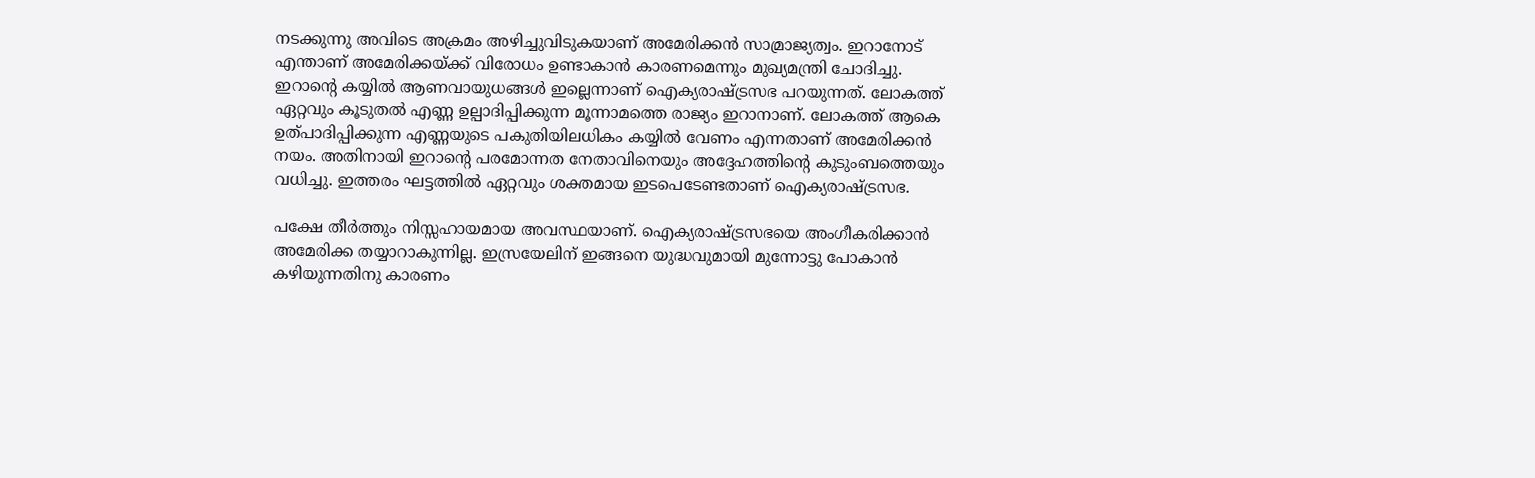നടക്കുന്നു അവിടെ അക്രമം അഴിച്ചുവിടുകയാണ് അമേരിക്കന്‍ സാമ്രാജ്യത്വം. ഇറാനോട് എന്താണ് അമേരിക്കയ്ക്ക് വിരോധം ഉണ്ടാകാന്‍ കാരണമെന്നും മുഖ്യമന്ത്രി ചോദിച്ചു. ഇറാൻ്റെ കയ്യില്‍ ആണവായുധങ്ങള്‍ ഇല്ലെന്നാണ് ഐക്യരാഷ്ട്രസഭ പറയുന്നത്. ലോകത്ത് ഏറ്റവും കൂടുതല്‍ എണ്ണ ഉല്പാദിപ്പിക്കുന്ന മൂന്നാമത്തെ രാജ്യം ഇറാനാണ്. ലോകത്ത് ആകെ ഉത്പാദിപ്പിക്കുന്ന എണ്ണയുടെ പകുതിയിലധികം കയ്യില്‍ വേണം എന്നതാണ് അമേരിക്കന്‍ നയം. അതിനായി ഇറാന്റെ പരമോന്നത നേതാവിനെയും അദ്ദേഹത്തിന്റെ കുടുംബത്തെയും വധിച്ചു. ഇത്തരം ഘട്ടത്തില്‍ ഏറ്റവും ശക്തമായ ഇടപെടേണ്ടതാണ് ഐക്യരാഷ്ട്രസഭ.

പക്ഷേ തീര്‍ത്തും നിസ്സഹായമായ അവസ്ഥയാണ്. ഐക്യരാഷ്ട്രസഭയെ അംഗീകരിക്കാന്‍ അമേരിക്ക തയ്യാറാകുന്നില്ല. ഇസ്രയേലിന് ഇങ്ങനെ യുദ്ധവുമായി മുന്നോട്ടു പോകാന്‍ കഴിയുന്നതിനു കാരണം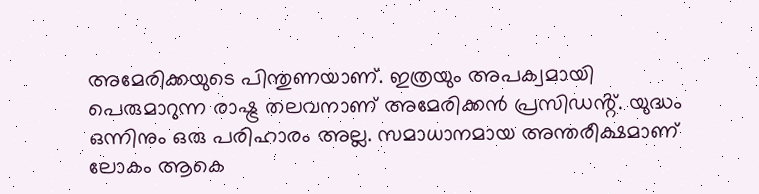അമേരിക്കയുടെ പിന്തുണയാണ്. ഇത്രയും അപക്വമായി പെരുമാറുന്ന രാഷ്ട്ര തലവനാണ് അമേരിക്കന്‍ പ്രസിഡൻ്റ്. യുദ്ധം ഒന്നിനും ഒരു പരിഹാരം അല്ല. സമാധാനമായ അന്തരീക്ഷമാണ് ലോകം ആകെ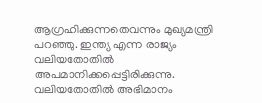ആഗ്രഹിക്കുന്നതെവന്നും മുഖ്യമന്ത്രി പറഞ്ഞു. ഇന്ത്യ എന്ന രാജ്യം വലിയതോതില്‍ അപമാനിക്കപ്പെട്ടിരിക്കുന്നു. വലിയതോതില്‍ അഭിമാനം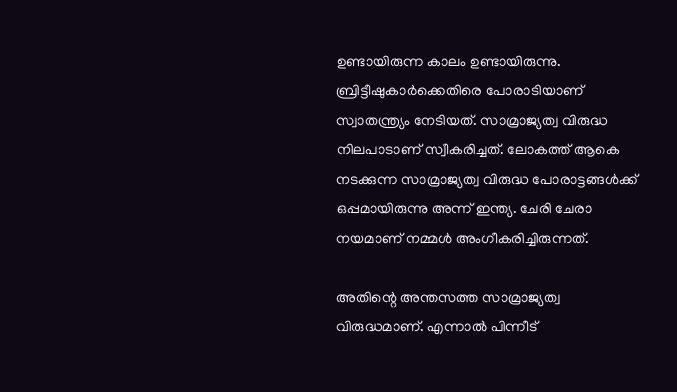ഉണ്ടായിരുന്ന കാലം ഉണ്ടായിരുന്നു. ബ്രിട്ടീഷുകാര്‍ക്കെതിരെ പോരാടിയാണ് സ്വാതന്ത്ര്യം നേടിയത്. സാമ്രാജ്യത്വ വിരുദ്ധ നിലപാടാണ് സ്വീകരിച്ചത്. ലോകത്ത് ആകെ നടക്കുന്ന സാമ്രാജ്യത്വ വിരുദ്ധ പോരാട്ടങ്ങള്‍ക്ക് ഒപ്പമായിരുന്നു അന്ന് ഇന്ത്യ. ചേരി ചേരാ നയമാണ് നമ്മള്‍ അംഗീകരിച്ചിരുന്നത്.

അതിന്റെ അന്തസത്ത സാമ്രാജ്യത്വ വിരുദ്ധമാണ്. എന്നാല്‍ പിന്നീട്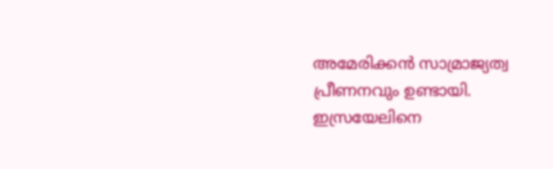അമേരിക്കന്‍ സാമ്രാജ്യത്വ പ്രീണനവും ഉണ്ടായി. ഇസ്രയേലിനെ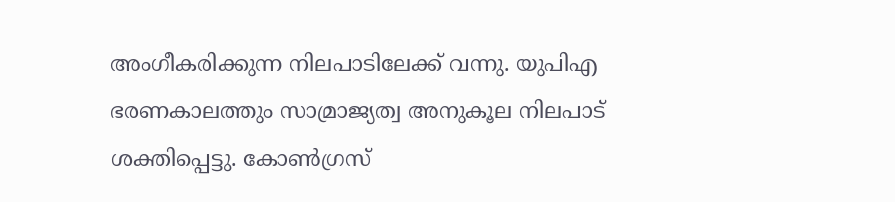അംഗീകരിക്കുന്ന നിലപാടിലേക്ക് വന്നു. യുപിഎ ഭരണകാലത്തും സാമ്രാജ്യത്വ അനുകൂല നിലപാട് ശക്തിപ്പെട്ടു. കോണ്‍ഗ്രസ്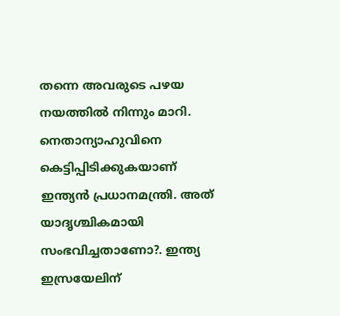തന്നെ അവരുടെ പഴയ നയത്തില്‍ നിന്നും മാറി. നെതാന്യാഹുവിനെ കെട്ടിപ്പിടിക്കുകയാണ് ഇന്ത്യന്‍ പ്രധാനമന്ത്രി. അത് യാദൃശ്ചികമായി സംഭവിച്ചതാണോ?. ഇന്ത്യ ഇസ്രയേലിന്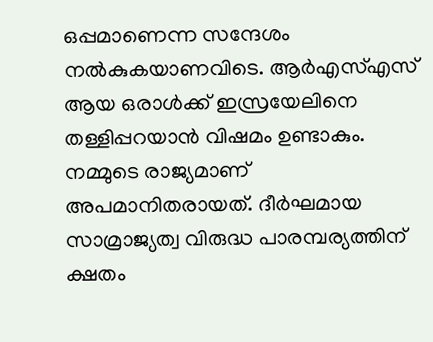ഒപ്പമാണെന്ന സന്ദേശം നല്‍കുകയാണവിടെ. ആര്‍എസ്എസ് ആയ ഒരാള്‍ക്ക് ഇസ്രയേലിനെ തള്ളിപ്പറയാന്‍ വിഷമം ഉണ്ടാകും. നമ്മുടെ രാജ്യമാണ് അപമാനിതരായത്. ദീര്‍ഘമായ സാമ്രാജ്യത്വ വിരുദ്ധ പാരമ്പര്യത്തിന് ക്ഷതം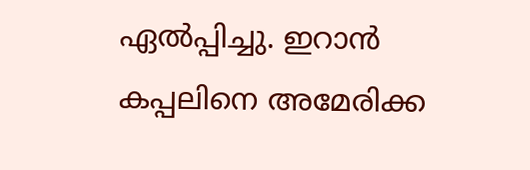ഏല്‍പ്പിച്ചു. ഇറാന്‍ കപ്പലിനെ അമേരിക്ക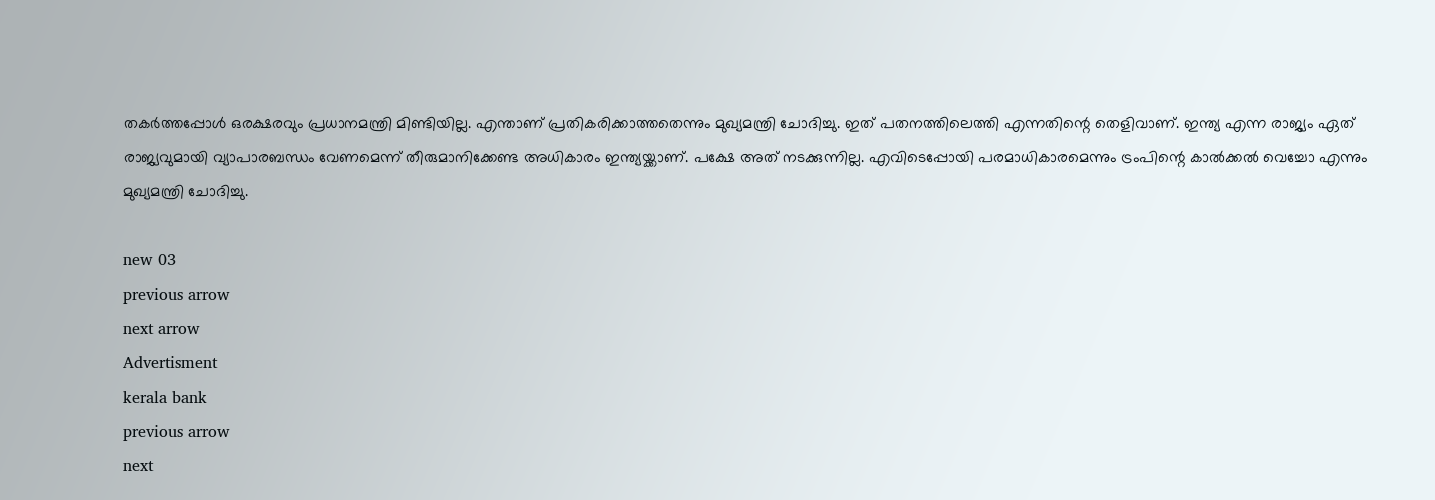തകര്‍ത്തപ്പോള്‍ ഒരക്ഷരവും പ്രധാനമന്ത്രി മിണ്ടിയില്ല. എന്താണ് പ്രതികരിക്കാത്തതെന്നും മുഖ്യമന്ത്രി ചോദിച്ചു. ഇത് പതനത്തിലെത്തി എന്നതിന്റെ തെളിവാണ്. ഇന്ത്യ എന്ന രാജ്യം ഏത് രാജ്യവുമായി വ്യാപാരബന്ധം വേണമെന്ന് തീരുമാനിക്കേണ്ട അധികാരം ഇന്ത്യയ്ക്കാണ്. പക്ഷേ അത് നടക്കുന്നില്ല. എവിടെപ്പോയി പരമാധികാരമെന്നും ട്രംപിന്റെ കാല്‍ക്കല്‍ വെച്ചോ എന്നും മുഖ്യമന്ത്രി ചോദിച്ചു.

new 03
previous arrow
next arrow
Advertisment
kerala bank
previous arrow
next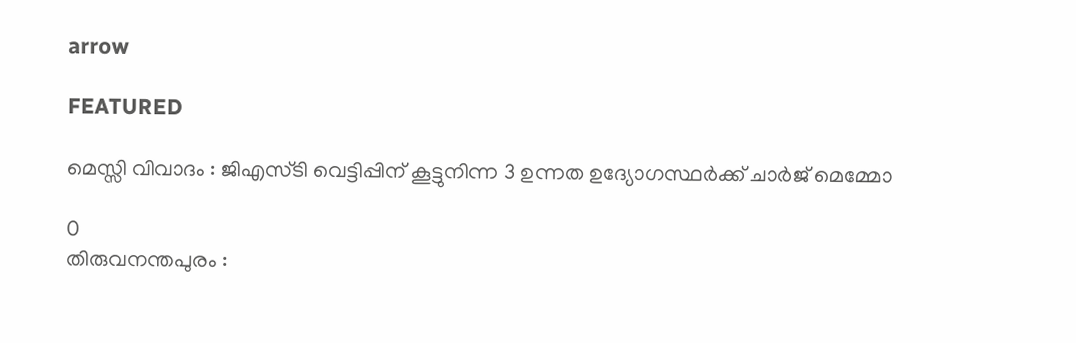arrow

FEATURED

മെസ്സി വിവാദം : ജിഎസ്‌ടി വെട്ടിപ്പിന് കൂട്ടുനിന്ന 3 ഉന്നത ഉദ്യോഗസ്ഥർക്ക് ചാർജ് മെമ്മോ

0
തിരുവനന്തപുരം :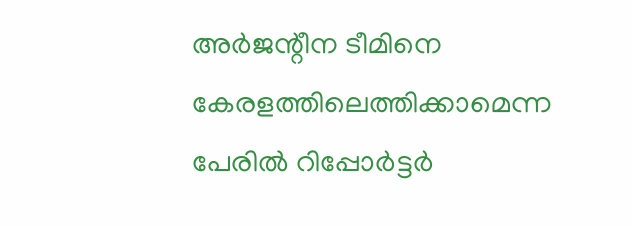അർജന്റീന ടീമിനെ കേരളത്തിലെത്തിക്കാമെന്ന പേരിൽ റിപ്പോർട്ടർ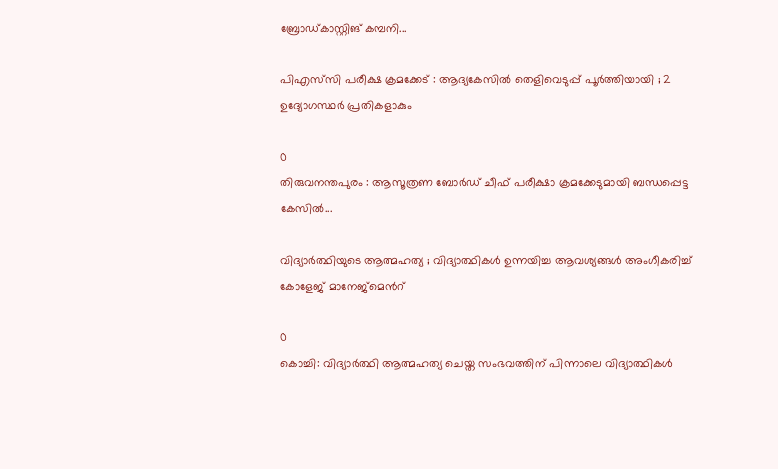ബ്രോ‍ഡ്കാസ്റ്റിങ് കമ്പനി...

പിഎസ്‌സി പരീക്ഷ ക്രമക്കേട് : ആദ്യകേസിൽ ‍തെളിവെടുപ്പ് പൂർത്തിയായി ; 2 ഉദ്യോഗസ്ഥർ പ്രതികളാകും

0
തിരുവനന്തപുരം : ആസൂത്രണ ബോർഡ് ചീഫ് പരീക്ഷാ ക്രമക്കേടുമായി ബന്ധപ്പെട്ട കേസിൽ...

വിദ്യാർത്ഥിയുടെ ആത്മഹത്യ ; വിദ്യാത്ഥികൾ ഉന്നയിച്ച ആവശ്യങ്ങൾ അംഗീകരിച്ച് കോളേജ് മാനേജ്മെന്‍റ്

0
കൊച്ചി: വിദ്യാർത്ഥി ആത്മഹത്യ ചെയ്ത സംഭവത്തിന് പിന്നാലെ വിദ്യാത്ഥികൾ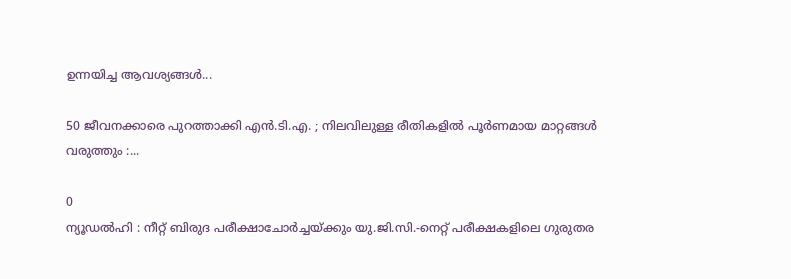ഉന്നയിച്ച ആവശ്യങ്ങൾ...

50 ജീവനക്കാരെ പുറത്താക്കി എൻ.ടി.എ. ; നിലവിലുള്ള രീതികളിൽ പൂർണമായ മാറ്റങ്ങൾ വരുത്തും :...

0
ന്യൂഡൽഹി : നീറ്റ് ബിരുദ പരീക്ഷാചോർച്ചയ്ക്കും യു.ജി.സി.-നെറ്റ് പരീക്ഷകളിലെ ഗുരുതര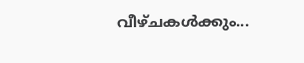വീഴ്ചകൾക്കും...